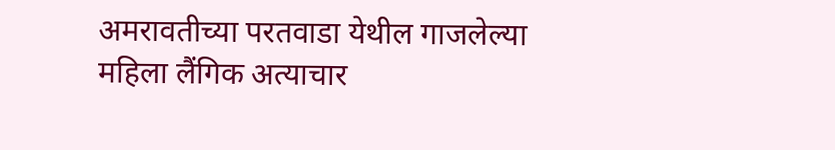अमरावतीच्या परतवाडा येथील गाजलेल्या महिला लैंगिक अत्याचार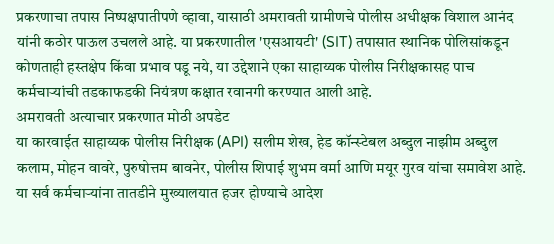प्रकरणाचा तपास निष्पक्षपातीपणे व्हावा, यासाठी अमरावती ग्रामीणचे पोलीस अधीक्षक विशाल आनंद यांनी कठोर पाऊल उचलले आहे. या प्रकरणातील 'एसआयटी' (SIT) तपासात स्थानिक पोलिसांकडून कोणताही हस्तक्षेप किंवा प्रभाव पडू नये, या उद्देशाने एका साहाय्यक पोलीस निरीक्षकासह पाच कर्मचाऱ्यांची तडकाफडकी नियंत्रण कक्षात रवानगी करण्यात आली आहे.
अमरावती अत्याचार प्रकरणात मोठी अपडेट
या कारवाईत साहाय्यक पोलीस निरीक्षक (API) सलीम शेख, हेड कॉन्स्टेबल अब्दुल नाझीम अब्दुल कलाम, मोहन वावरे, पुरुषोत्तम बावनेर, पोलीस शिपाई शुभम वर्मा आणि मयूर गुरव यांचा समावेश आहे. या सर्व कर्मचाऱ्यांना तातडीने मुख्यालयात हजर होण्याचे आदेश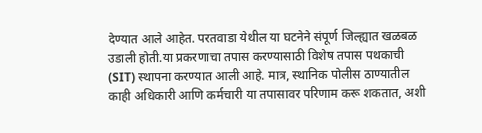देण्यात आले आहेत. परतवाडा येथील या घटनेने संपूर्ण जिल्ह्यात खळबळ उडाली होती.या प्रकरणाचा तपास करण्यासाठी विशेष तपास पथकाची (SIT) स्थापना करण्यात आली आहे. मात्र, स्थानिक पोलीस ठाण्यातील काही अधिकारी आणि कर्मचारी या तपासावर परिणाम करू शकतात, अशी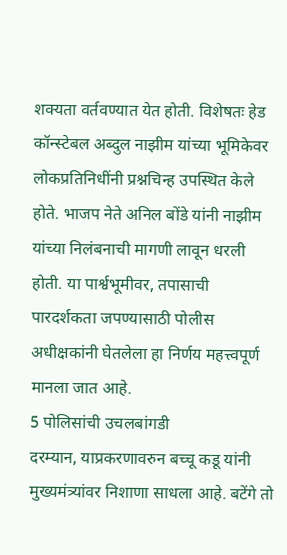शक्यता वर्तवण्यात येत होती. विशेषतः हेड कॉन्स्टेबल अब्दुल नाझीम यांच्या भूमिकेवर लोकप्रतिनिधींनी प्रश्नचिन्ह उपस्थित केले होते. भाजप नेते अनिल बोंडे यांनी नाझीम यांच्या निलंबनाची मागणी लावून धरली होती. या पार्श्वभूमीवर, तपासाची पारदर्शकता जपण्यासाठी पोलीस अधीक्षकांनी घेतलेला हा निर्णय महत्त्वपूर्ण मानला जात आहे.
5 पोलिसांची उचलबांगडी
दरम्यान, याप्रकरणावरुन बच्चू कडू यांनी मुख्यमंत्र्यांवर निशाणा साधला आहे. बटेंगे तो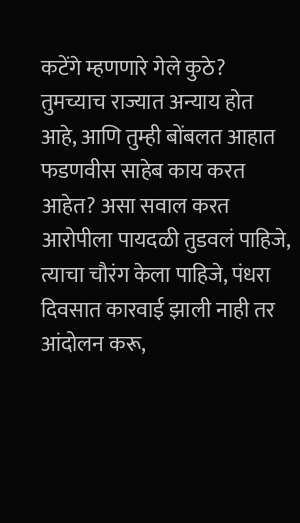कटेंगे म्हणणारे गेले कुठे? तुमच्याच राज्यात अन्याय होत आहे, आणि तुम्ही बोंबलत आहात फडणवीस साहेब काय करत आहेत? असा सवाल करत आरोपीला पायदळी तुडवलं पाहिजे, त्याचा चौरंग केला पाहिजे, पंधरा दिवसात कारवाई झाली नाही तर आंदोलन करू,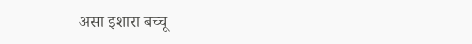असा इशारा बच्चू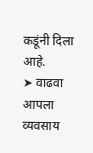कडूंनी दिला आहे.
➤ वाढवा आपला व्यवसाय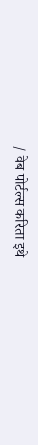/ वेब पोर्टल्स करिता इथे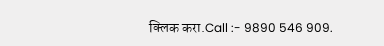क्लिक करा.Call :- 9890 546 909.